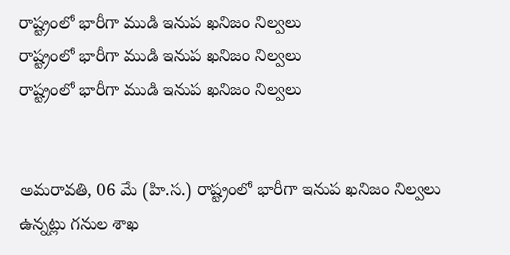రాష్ట్రంలో భారీగా ముడి ఇనుప ఖనిజం నిల్వలు
రాష్ట్రంలో భారీగా ముడి ఇనుప ఖనిజం నిల్వలు
రాష్ట్రంలో భారీగా ముడి ఇనుప ఖనిజం నిల్వలు


అమరావతి, 06 మే (హి.స.) రాష్ట్రంలో భారీగా ఇనుప ఖనిజం నిల్వలు ఉన్నట్లు గనుల శాఖ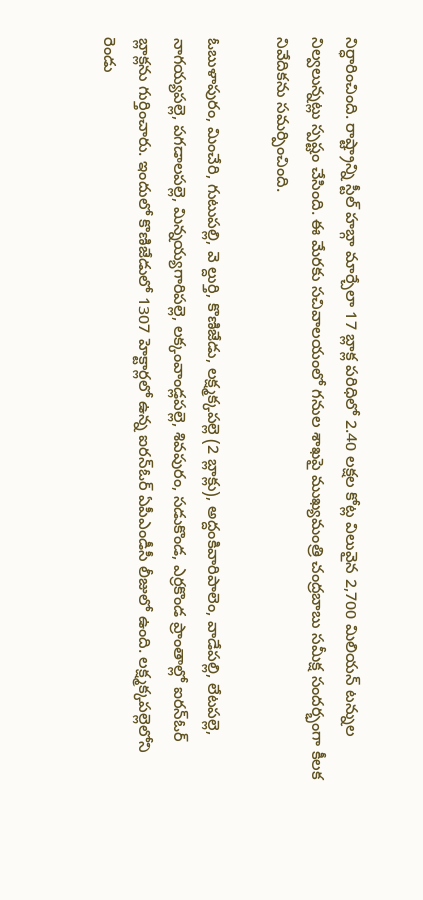నిర్ధారించింది. రాష్ట్రాన్ని స్టీల్ హబ్గా మార్చేలా 17 బ్లాక్ల పరిధిలో 2.40 లక్షల కోట్ల విలువైన 2,700 మిలియన్ టన్నుల నిల్వలున్నట్లు స్పష్టం చేసింది. ఈ మేరకు సచివాలయంలో గనుల శాఖపై ముఖ్యమంత్రి చంద్రబాబు సమీక్ష సందర్భంగా కీలక నివేదికను సమర్పించింది.

ఓబుళాపురం, మించేరి, గుటుపల్లి, వె ల్దుర్తి, కొణిజేడు, లక్ష్మక్కపల్లె (2 బ్లాక్లు), అద్దంకివారిపాలెం, వాడేపల్లి, లేటపల్లె, నాగయ్యపల్లె, పగడాలపల్లె, మిన్నయ్యగారిపల్లె, లక్కంవాండ్లపల్లె, శివపురం, సడుకొండ, ఎర్రకొండ ప్రాంతాల్లో ఐరన్ఓర్ బ్లాక్లను గుర్తించారు. ఇందులో కొణిజేడులో 1307 హెక్టార్లలో ఉన్న ఐరన్ఓర్ ఏపీఎండీసీ లీజులో ఉంది. లక్ష్మక్కపల్లెలోని రెండు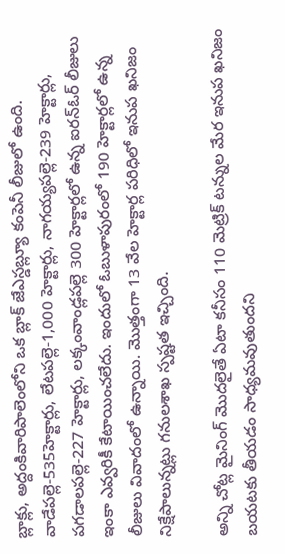బ్లాక్లు, అద్దంకివారిపాలెంలోని ఒక బ్లాక్ జేఎస్డబ్ల్యూ కంపెనీ లీజులో ఉంది. వాడేపల్లె-535హెక్టార్లు, లేటపల్లె-1,000 హెక్టార్లు, నాగయ్యపల్లె-239 హెక్టార్లు, పగడాలపల్లె-227 హెక్టార్లు, లక్కంవాండ్లపల్లె 300 హెక్టార్లలో ఉన్న ఐరన్ఓర్ లీజులు ఇంకా ఎవ్వరికీ కేటాయించలేదు. ఇందులో ఓబుళాపురంలో 190 హెక్టార్లలో ఉన్న లీజులు వివాదంలో ఉన్నాయి. మొత్తంగా 13 వేల హెక్టార్ల పరిధిలో ఇనుప ఖనిజం నిక్షేపాలున్నట్లు గనులశాఖ స్పష్టత ఇచ్చింది.

అన్ని చోట్ల మైనింగ్ మొదలైతే ఏటా కనీసం 110 మెట్రిక్ టన్నుల మేర ఇనుప ఖనిజం బయటకు తీయడం సాధ్యమవుతుందని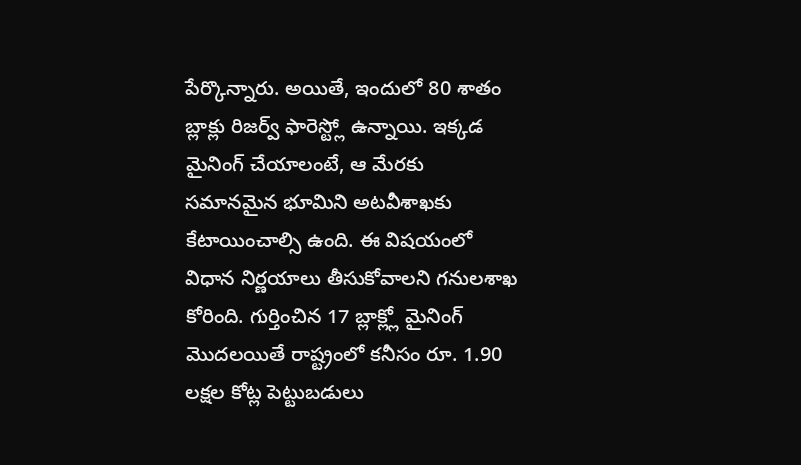పేర్కొన్నారు. అయితే, ఇందులో 80 శాతం బ్లాక్లు రిజర్వ్ ఫారెస్ట్లో ఉన్నాయి. ఇక్కడ మైనింగ్ చేయాలంటే, ఆ మేరకు సమానమైన భూమిని అటవీశాఖకు కేటాయించాల్సి ఉంది. ఈ విషయంలో విధాన నిర్ణయాలు తీసుకోవాలని గనులశాఖ కోరింది. గుర్తించిన 17 బ్లాక్ల్లో మైనింగ్ మొదలయితే రాష్ట్రంలో కనీసం రూ. 1.90 లక్షల కోట్ల పెట్టుబడులు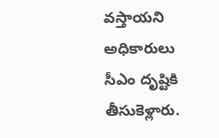వస్తాయని అధికారులు సీఎం దృష్టికి తీసుకెళ్లారు.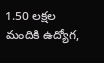1.50 లక్షల మందికి ఉద్యోగ,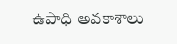ఉపాధి అవకాశాలు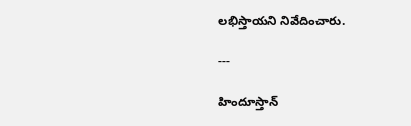లభిస్తాయని నివేదించారు.

---

హిందూస్తాన్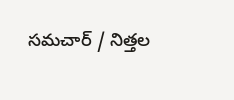సమచార్ / నిత్తల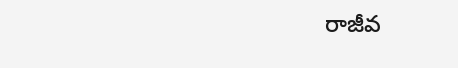రాజీవ